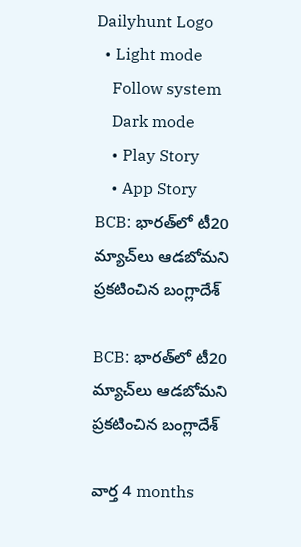Dailyhunt Logo
  • Light mode
    Follow system
    Dark mode
    • Play Story
    • App Story
BCB: భారత్‌లో టీ20 మ్యాచ్‌లు ఆడబోమని ప్రకటించిన బంగ్లాదేశ్

BCB: భారత్‌లో టీ20 మ్యాచ్‌లు ఆడబోమని ప్రకటించిన బంగ్లాదేశ్

వార్త 4 months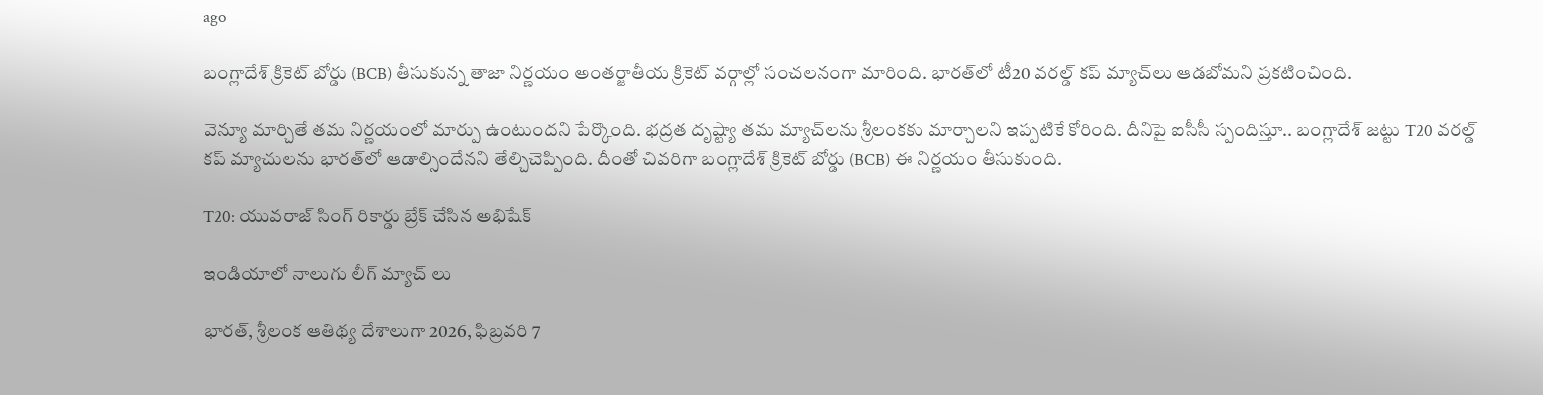ago

బంగ్లాదేశ్ క్రికెట్ బోర్డు (BCB) తీసుకున్న తాజా నిర్ణయం అంతర్జాతీయ క్రికెట్ వర్గాల్లో సంచలనంగా మారింది. భారత్‌లో టీ20 వరల్డ్ కప్ మ్యాచ్‌లు ఆడబోమని ప్రకటించింది.

వెన్యూ మార్చితే తమ నిర్ణయంలో మార్పు ఉంటుందని పేర్కొంది. భద్రత దృష్ట్యా తమ మ్యాచ్‌లను శ్రీలంకకు మార్చాలని ఇప్పటికే కోరింది. దీనిపై ఐసీసీ స్పందిస్తూ.. బంగ్లాదేశ్ జట్టు T20 వరల్డ్ కప్ మ్యాచులను భారత్‌లో ఆడాల్సిందేనని తేల్చిచెప్పింది. దీంతో చివరిగా బంగ్లాదేశ్ క్రికెట్ బోర్డు (BCB) ఈ నిర్ణయం తీసుకుంది.

T20: యువరాజ్ సింగ్ రికార్డు బ్రేక్ చేసిన అభిషేక్

ఇండియాలో నాలుగు లీగ్ మ్యాచ్ లు

భారత్, శ్రీలంక ఆతిథ్య దేశాలుగా 2026, ఫిబ్రవరి 7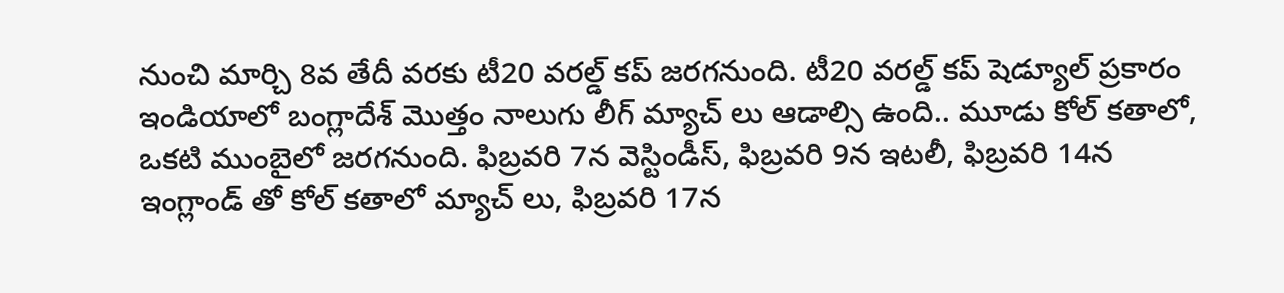నుంచి మార్చి 8వ తేదీ వరకు టీ20 వరల్డ్ కప్ జరగనుంది. టీ20 వరల్డ్ కప్ షెడ్యూల్ ప్రకారం ఇండియాలో బంగ్లాదేశ్ మొత్తం నాలుగు లీగ్ మ్యాచ్ లు ఆడాల్సి ఉంది.. మూడు కోల్ కతాలో, ఒకటి ముంబైలో జరగనుంది. ఫిబ్రవరి 7న వెస్టిండీస్, ఫిబ్రవరి 9న ఇటలీ, ఫిబ్రవరి 14న ఇంగ్లాండ్ తో కోల్ కతాలో మ్యాచ్ లు, ఫిబ్రవరి 17న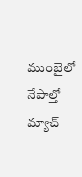ముంబైలో నేపాల్తో మ్యాచ్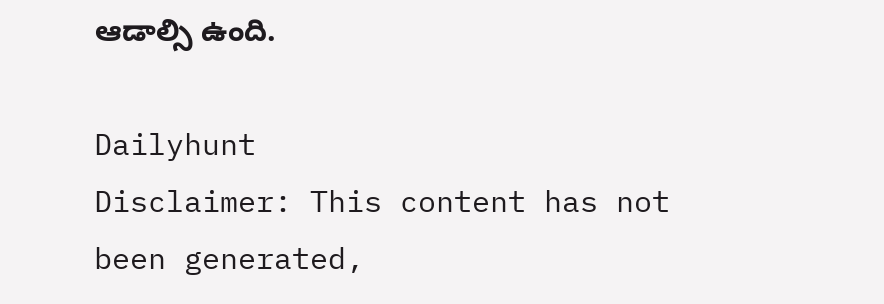ఆడాల్సి ఉంది.

Dailyhunt
Disclaimer: This content has not been generated,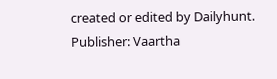created or edited by Dailyhunt. Publisher: Vaartha